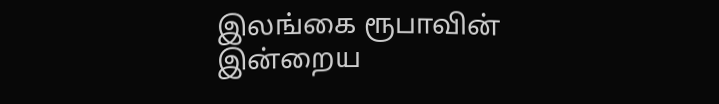இலங்கை ரூபாவின் இன்றைய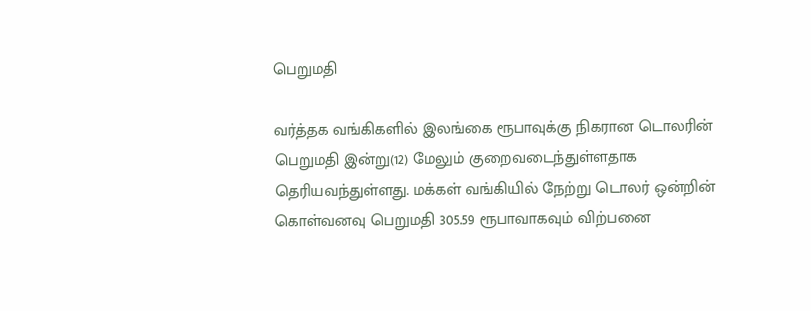பெறுமதி

வர்த்தக வங்கிகளில் இலங்கை ரூபாவுக்கு நிகரான டொலரின் பெறுமதி இன்று(12) மேலும் குறைவடைந்துள்ளதாக தெரியவந்துள்ளது. மக்கள் வங்கியில் நேற்று டொலர் ஒன்றின் கொள்வனவு பெறுமதி 305.59 ரூபாவாகவும் விற்பனை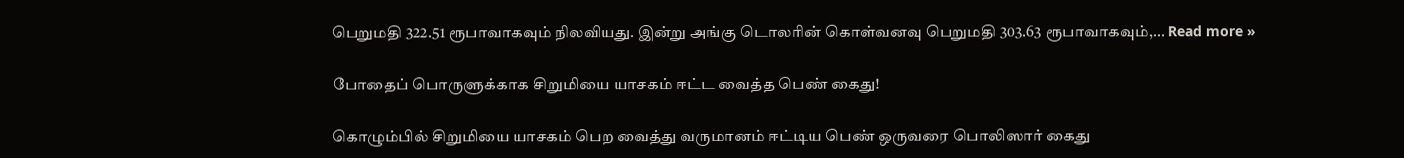பெறுமதி 322.51 ரூபாவாகவும் நிலவியது. இன்று அங்கு டொலரின் கொள்வனவு பெறுமதி 303.63 ரூபாவாகவும்,... Read more »

போதைப் பொருளுக்காக சிறுமியை யாசகம் ஈட்ட வைத்த பெண் கைது!

கொழும்பில் சிறுமியை யாசகம் பெற வைத்து வருமானம் ஈட்டிய பெண் ஒருவரை பொலிஸார் கைது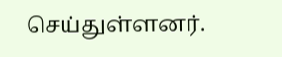செய்துள்ளனர்.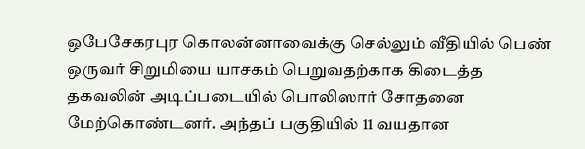ஒபேசேகரபுர கொலன்னாவைக்கு செல்லும் வீதியில் பெண் ஒருவர் சிறுமியை யாசகம் பெறுவதற்காக கிடைத்த தகவலின் அடிப்படையில் பொலிஸார் சோதனை மேற்கொண்டனர். அந்தப் பகுதியில் 11 வயதான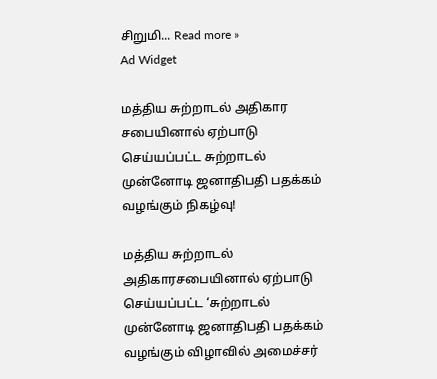சிறுமி... Read more »
Ad Widget

மத்திய சுற்றாடல் அதிகார சபையினால் ஏற்பாடு செய்யப்பட்ட சுற்றாடல் முன்னோடி ஜனாதிபதி பதக்கம் வழங்கும் நிகழ்வு!

மத்திய சுற்றாடல் அதிகாரசபையினால் ஏற்பாடு செய்யப்பட்ட ‘சுற்றாடல் முன்னோடி ஜனாதிபதி பதக்கம் வழங்கும் விழாவில் அமைச்சர்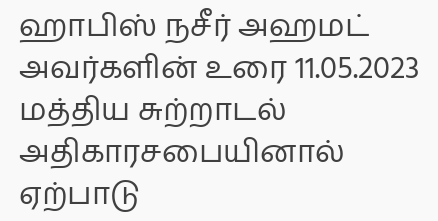ஹாபிஸ் நசீர் அஹமட் அவர்களின் உரை 11.05.2023 மத்திய சுற்றாடல் அதிகாரசபையினால் ஏற்பாடு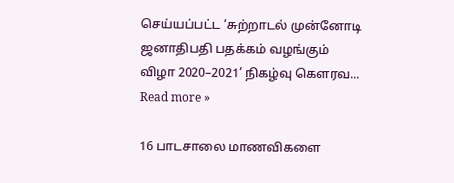செய்யப்பட்ட ‘சுற்றாடல் முன்னோடி ஜனாதிபதி பதக்கம் வழங்கும் விழா 2020–2021’ நிகழ்வு கௌரவ... Read more »

16 பாடசாலை மாணவிகளை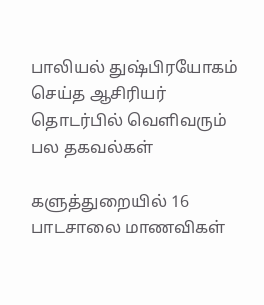பாலியல் துஷ்பிரயோகம் செய்த ஆசிரியர் தொடர்பில் வெளிவரும் பல தகவல்கள்

களுத்துறையில் 16 பாடசாலை மாணவிகள்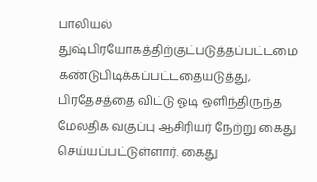பாலியல் துஷ்பிரயோகத்திற்குட்படுத்தப்பட்டமை கண்டுபிடிக்கப்பட்டதையடுத்து, பிரதேசத்தை விட்டு ஓடி ஒளிந்திருந்த மேலதிக வகுப்பு ஆசிரியர் நேற்று கைது செய்யப்பட்டுள்ளார். கைது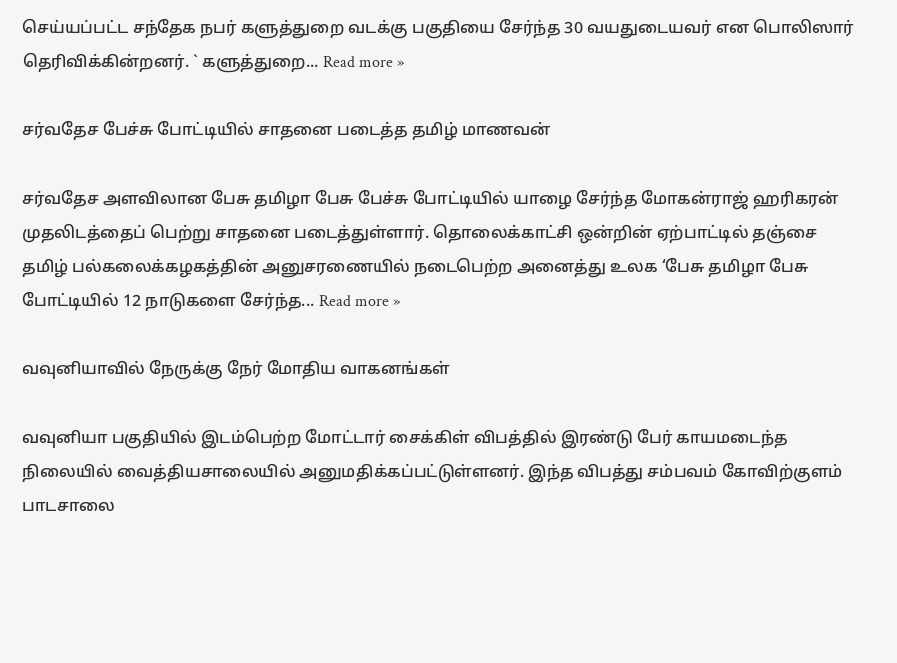செய்யப்பட்ட சந்தேக நபர் களுத்துறை வடக்கு பகுதியை சேர்ந்த 30 வயதுடையவர் என பொலிஸார் தெரிவிக்கின்றனர். ` களுத்துறை... Read more »

சர்வதேச பேச்சு போட்டியில் சாதனை படைத்த தமிழ் மாணவன்

சர்வதேச அளவிலான பேசு தமிழா பேசு பேச்சு போட்டியில் யாழை சேர்ந்த மோகன்ராஜ் ஹரிகரன் முதலிடத்தைப் பெற்று சாதனை படைத்துள்ளார். தொலைக்காட்சி ஒன்றின் ஏற்பாட்டில் தஞ்சை தமிழ் பல்கலைக்கழகத்தின் அனுசரணையில் நடைபெற்ற அனைத்து உலக ‘பேசு தமிழா பேசு போட்டியில் 12 நாடுகளை சேர்ந்த... Read more »

வவுனியாவில் நேருக்கு நேர் மோதிய வாகனங்கள்

வவுனியா பகுதியில் இடம்பெற்ற மோட்டார் சைக்கிள் விபத்தில் இரண்டு பேர் காயமடைந்த நிலையில் வைத்தியசாலையில் அனுமதிக்கப்பட்டுள்ளனர். இந்த விபத்து சம்பவம் கோவிற்குளம் பாடசாலை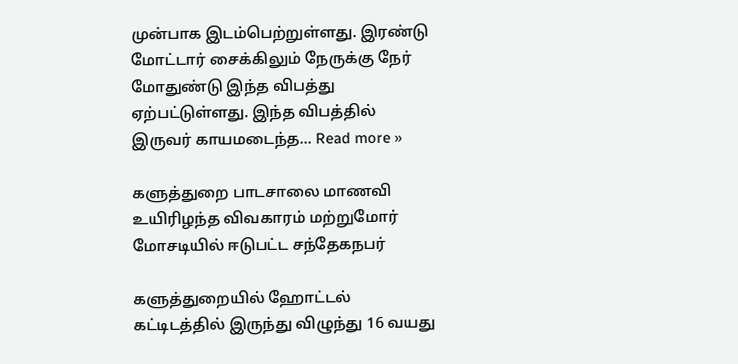முன்பாக இடம்பெற்றுள்ளது. இரண்டு மோட்டார் சைக்கிலும் நேருக்கு நேர் மோதுண்டு இந்த விபத்து ஏற்பட்டுள்ளது. இந்த விபத்தில் இருவர் காயமடைந்த... Read more »

களுத்துறை பாடசாலை மாணவி உயிரிழந்த விவகாரம் மற்றுமோர் மோசடியில் ஈடுபட்ட சந்தேகநபர்

களுத்துறையில் ஹோட்டல் கட்டிடத்தில் இருந்து விழுந்து 16 வயது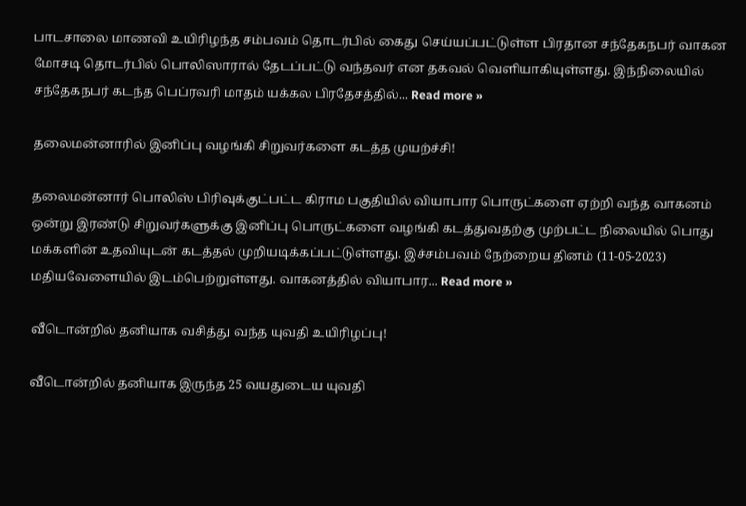பாடசாலை மாணவி உயிரிழந்த சம்பவம் தொடர்பில் கைது செய்யப்பட்டுள்ள பிரதான சந்தேகநபர் வாகன மோசடி தொடர்பில் பொலிஸாரால் தேடப்பட்டு வந்தவர் என தகவல் வெளியாகியுள்ளது. இந்நிலையில் சந்தேகநபர் கடந்த பெப்ரவரி மாதம் யக்கல பிரதேசத்தில்... Read more »

தலைமன்னாரில் இனிப்பு வழங்கி சிறுவர்களை கடத்த முயற்ச்சி!

தலைமன்னார் பொலிஸ் பிரிவுக்குட்பட்ட கிராம பகுதியில் வியாபார பொருட்களை ஏற்றி வந்த வாகனம் ஒன்று இரண்டு சிறுவர்களுக்கு இனிப்பு பொருட்களை வழங்கி கடத்துவதற்கு முற்பட்ட நிலையில் பொது மக்களின் உதவியுடன் கடத்தல் முறியடிக்கப்பட்டுள்ளது. இச்சம்பவம் நேற்றைய தினம் (11-05-2023) மதியவேளையில் இடம்பெற்றுள்ளது. வாகனத்தில் வியாபார... Read more »

வீடொன்றில் தனியாக வசித்து வந்த யுவதி உயிரிழப்பு!

வீடொன்றில் தனியாக இருந்த 25 வயதுடைய யுவதி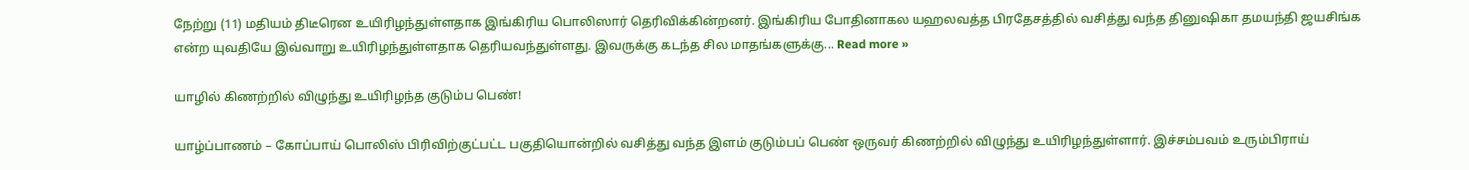நேற்று (11) மதியம் திடீரென உயிரிழந்துள்ளதாக இங்கிரிய பொலிஸார் தெரிவிக்கின்றனர். இங்கிரிய போதினாகல யஹலவத்த பிரதேசத்தில் வசித்து வந்த தினுஷிகா தமயந்தி ஜயசிங்க என்ற யுவதியே இவ்வாறு உயிரிழந்துள்ளதாக தெரியவந்துள்ளது. இவருக்கு கடந்த சில மாதங்களுக்கு... Read more »

யாழில் கிணற்றில் விழுந்து உயிரிழந்த குடும்ப பெண்!

யாழ்ப்பாணம் – கோப்பாய் பொலிஸ் பிரிவிற்குட்பட்ட பகுதியொன்றில் வசித்து வந்த இளம் குடும்பப் பெண் ஒருவர் கிணற்றில் விழுந்து உயிரிழந்துள்ளார். இச்சம்பவம் உரும்பிராய்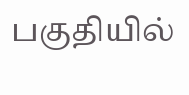பகுதியில்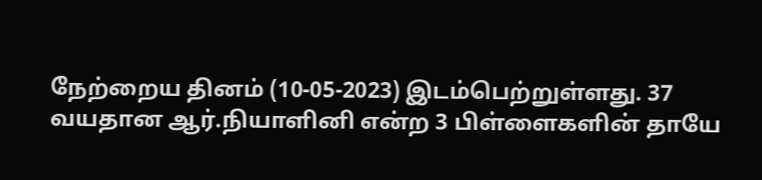நேற்றைய தினம் (10-05-2023) இடம்பெற்றுள்ளது. 37 வயதான ஆர்.நியாளினி என்ற 3 பிள்ளைகளின் தாயே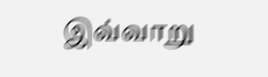இவ்வாறு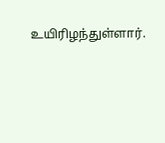உயிரிழந்துள்ளார்.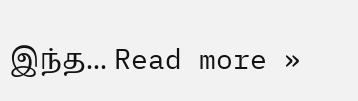இந்த... Read more »